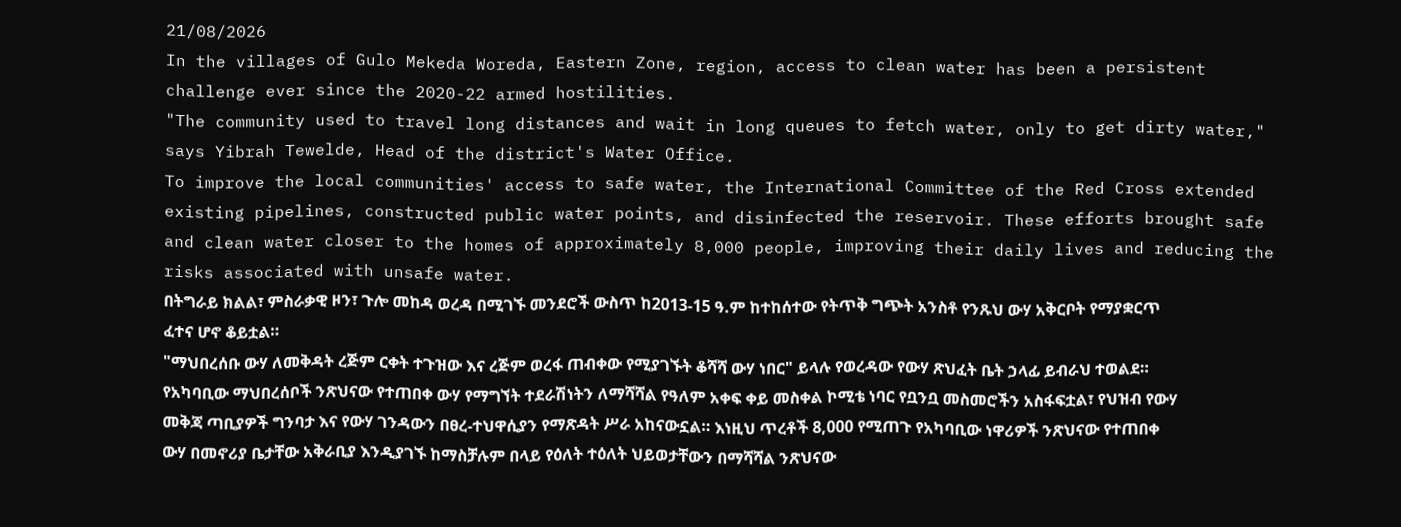21/08/2026
In the villages of Gulo Mekeda Woreda, Eastern Zone, region, access to clean water has been a persistent challenge ever since the 2020-22 armed hostilities.
"The community used to travel long distances and wait in long queues to fetch water, only to get dirty water," says Yibrah Tewelde, Head of the district's Water Office.
To improve the local communities' access to safe water, the International Committee of the Red Cross extended existing pipelines, constructed public water points, and disinfected the reservoir. These efforts brought safe and clean water closer to the homes of approximately 8,000 people, improving their daily lives and reducing the risks associated with unsafe water.
በትግራይ ክልል፣ ምስራቃዊ ዞን፣ ጉሎ መከዳ ወረዳ በሚገኙ መንደሮች ውስጥ ከ2013-15 ዓ.ም ከተከሰተው የትጥቅ ግጭት አንስቶ የንጹህ ውሃ አቅርቦት የማያቋርጥ ፈተና ሆኖ ቆይቷል።
"ማህበረሰቡ ውሃ ለመቅዳት ረጅም ርቀት ተጉዝው እና ረጅም ወረፋ ጠብቀው የሚያገኙት ቆሻሻ ውሃ ነበር" ይላሉ የወረዳው የውሃ ጽህፈት ቤት ኃላፊ ይብራህ ተወልደ።
የአካባቢው ማህበረሰቦች ንጽህናው የተጠበቀ ውሃ የማግኘት ተደራሽነትን ለማሻሻል የዓለም አቀፍ ቀይ መስቀል ኮሚቴ ነባር የቧንቧ መስመሮችን አስፋፍቷል፣ የህዝብ የውሃ መቅጃ ጣቢያዎች ግንባታ እና የውሃ ገንዳውን በፀረ-ተህዋሲያን የማጽዳት ሥራ አከናውኗል። እነዚህ ጥረቶች 8,000 የሚጠጉ የአካባቢው ነዋሪዎች ንጽህናው የተጠበቀ ውሃ በመኖሪያ ቤታቸው አቅራቢያ እንዲያገኙ ከማስቻሉም በላይ የዕለት ተዕለት ህይወታቸውን በማሻሻል ንጽህናው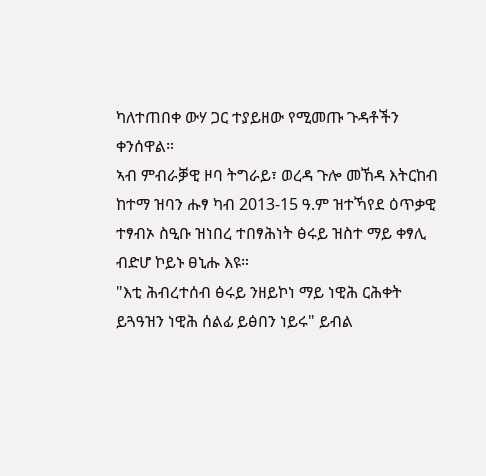ካለተጠበቀ ውሃ ጋር ተያይዘው የሚመጡ ጉዳቶችን ቀንሰዋል።
ኣብ ምብራቓዊ ዞባ ትግራይ፣ ወረዳ ጉሎ መኸዳ እትርከብ ከተማ ዝባን ሑፃ ካብ 2013-15 ዓ.ም ዝተኻየደ ዕጥቃዊ ተፃብኦ ስዒቡ ዝነበረ ተበፃሕነት ፅሩይ ዝስተ ማይ ቀፃሊ ብድሆ ኮይኑ ፀኒሑ እዩ።
"እቲ ሕብረተሰብ ፅሩይ ንዘይኮነ ማይ ነዊሕ ርሕቀት ይጓዓዝን ነዊሕ ሰልፊ ይፅበን ነይሩ" ይብል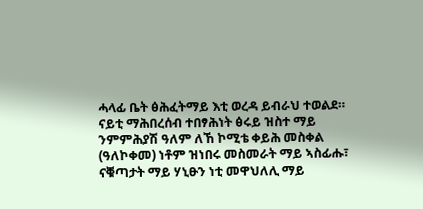ሓላፊ ቤት ፅሕፈትማይ እቲ ወረዳ ይብራህ ተወልደ።
ናይቲ ማሕበረሰብ ተበፃሕነት ፅሩይ ዝስተ ማይ ንምምሕያሽ ዓለም ለኸ ኮሚቴ ቀይሕ መስቀል (ዓለኮቀመ) ነቶም ዝነበሩ መስመራት ማይ ኣስፊሑ፣ ናቑጣታት ማይ ሃኒፁን ነቲ መዋህለሊ ማይ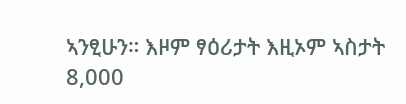ኣንፂሁን። እዞም ፃዕሪታት እዚኦም ኣስታት 8,000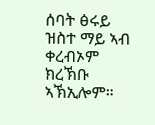ሰባት ፅሩይ ዝስተ ማይ ኣብ ቀረብኦም ክረኽቡ ኣኽኢሎም።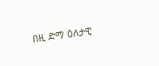በዚ ድማ ዕለታዊ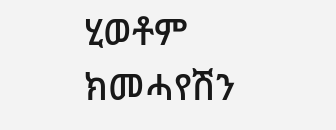ሂወቶም ክመሓየሽን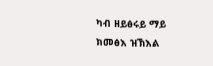ካብ ዘይፅሩይ ማይ ክመፅእ ዝኽእል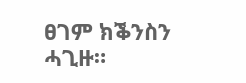ፀገም ክቕንስን ሓጊዙ።